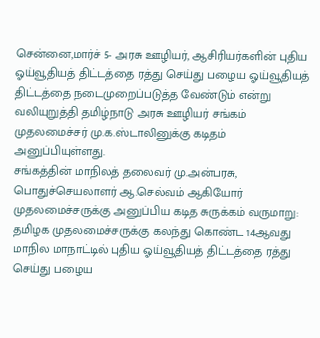சென்னை,மார்ச் 5- அரசு ஊழியர், ஆசிரியர்களின் புதிய ஓய்வூதியத் திட்டத்தை ரத்து செய்து பழைய ஓய்வூதியத் திட்டத்தை நடைமுறைப்படுத்த வேண்டும் என்று வலியுறுத்தி தமிழ்நாடு அரசு ஊழியர் சங்கம் முதலமைச்சர் மு.க.ஸ்டாலினுக்கு கடிதம் அனுப்பியுள்ளது.
சங்கத்தின் மாநிலத் தலைவர் மு.அன்பரசு, பொதுச்செயலாளர் ஆ.செல்வம் ஆகியோர் முதலமைச்சருக்கு அனுப்பிய கடித சுருக்கம் வருமாறு: தமிழக முதலமைச்சருக்கு கலந்து கொண்ட 14ஆவது மாநில மாநாட்டில் புதிய ஓய்வூதியத் திட்டத்தை ரத்து செய்து பழைய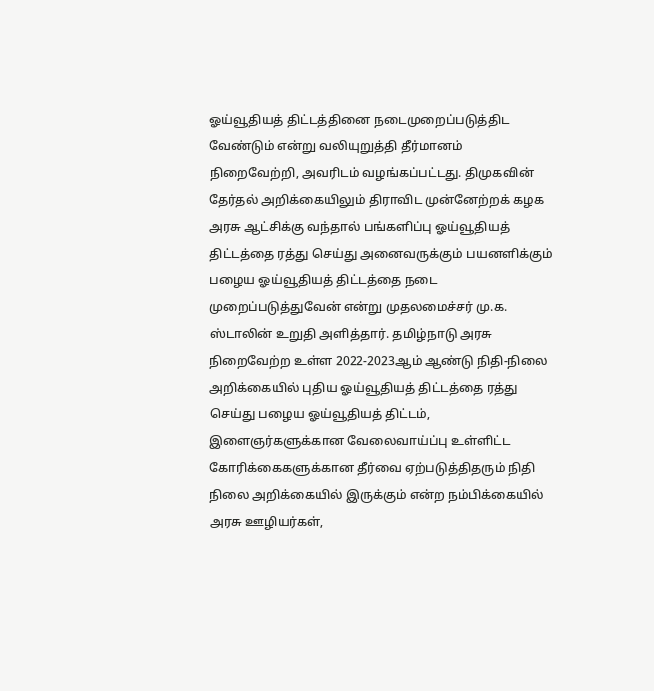ஓய்வூதியத் திட்டத்தினை நடைமுறைப்படுத்திட வேண்டும் என்று வலியுறுத்தி தீர்மானம் நிறைவேற்றி, அவரிடம் வழங்கப்பட்டது. திமுகவின் தேர்தல் அறிக்கையிலும் திராவிட முன்னேற்றக் கழக அரசு ஆட்சிக்கு வந்தால் பங்களிப்பு ஓய்வூதியத் திட்டத்தை ரத்து செய்து அனைவருக்கும் பயனளிக்கும் பழைய ஓய்வூதியத் திட்டத்தை நடை முறைப்படுத்துவேன் என்று முதலமைச்சர் மு.க. ஸ்டாலின் உறுதி அளித்தார். தமிழ்நாடு அரசு நிறைவேற்ற உள்ள 2022-2023ஆம் ஆண்டு நிதி-நிலை அறிக்கையில் புதிய ஓய்வூதியத் திட்டத்தை ரத்து செய்து பழைய ஓய்வூதியத் திட்டம், இளைஞர்களுக்கான வேலைவாய்ப்பு உள்ளிட்ட கோரிக்கைகளுக்கான தீர்வை ஏற்படுத்திதரும் நிதி நிலை அறிக்கையில் இருக்கும் என்ற நம்பிக்கையில் அரசு ஊழியர்கள்,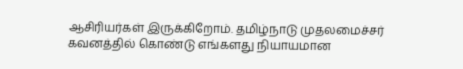ஆசிரியர்கள் இருக்கிறோம். தமிழ்நாடு முதலமைச்சர் கவனத்தில் கொண்டு எங்களது நியாயமான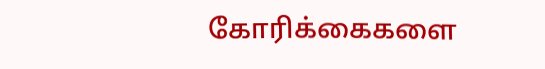கோரிக்கைகளை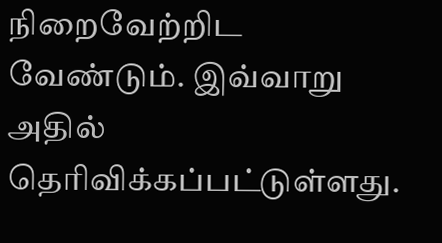நிறைவேற்றிட வேண்டும். இவ்வாறு அதில் தெரிவிக்கப்பட்டுள்ளது.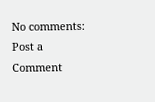No comments:
Post a Comment